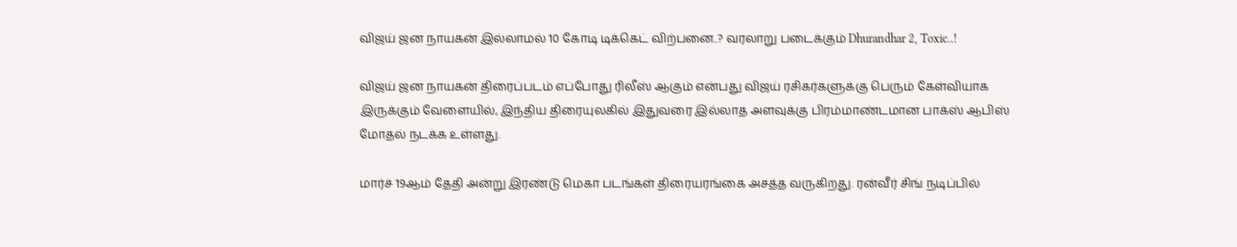விஜய் ஜன நாயகன் இல்லாமல் 10 கோடி டிக்கெட் விற்பனை..? வரலாறு படைக்கும் Dhurandhar 2, Toxic..!

விஜய் ஜன நாயகன் திரைப்படம் எப்போது ரிலீஸ் ஆகும் என்பது விஜய் ரசிகர்களுக்கு பெரும் கேள்வியாக இருக்கும் வேளையில், இந்திய திரையுலகில் இதுவரை இல்லாத அளவுக்கு பிரம்மாண்டமான பாக்ஸ் ஆபிஸ் மோதல் நடக்க உள்ளது.

மார்ச் 19ஆம் தேதி அன்று இரண்டு மெகா படங்கள் திரையரங்கை அசத்த வருகிறது. ரன்வீர் சிங் நடிப்பில்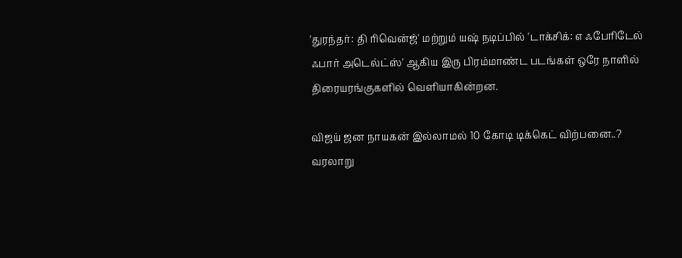'துரந்தர்: தி ரிவென்ஜ்' மற்றும் யஷ் நடிப்பில் 'டாக்சிக்: எ ஃபேரிடேல் ஃபார் அடெல்ட்ஸ்' ஆகிய இரு பிரம்மாண்ட படங்கள் ஒரே நாளில் திரையரங்குகளில் வெளியாகின்றன.

விஜய் ஜன நாயகன் இல்லாமல் 10 கோடி டிக்கெட் விற்பனை..? வரலாறு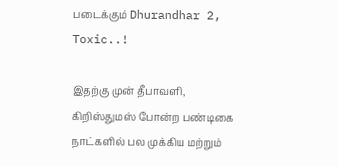படைக்கும் Dhurandhar 2, Toxic..!

இதற்கு முன் தீபாவளி, கிறிஸ்துமஸ் போன்ற பண்டிகை நாட்களில் பல முக்கிய மற்றும்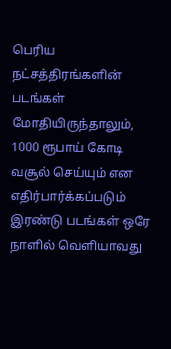பெரிய நட்சத்திரங்களின் படங்கள் மோதியிருந்தாலும், 1000 ரூபாய் கோடி வசூல் செய்யும் என எதிர்பார்க்கப்படும் இரண்டு படங்கள் ஒரே நாளில் வெளியாவது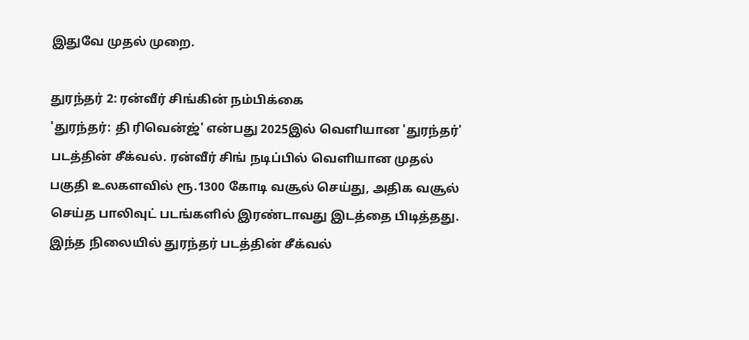இதுவே முதல் முறை.

துரந்தர் 2: ரன்வீர் சிங்கின் நம்பிக்கை
'துரந்தர்: தி ரிவென்ஜ்' என்பது 2025இல் வெளியான 'துரந்தர்' படத்தின் சீக்வல். ரன்வீர் சிங் நடிப்பில் வெளியான முதல் பகுதி உலகளவில் ரூ.1300 கோடி வசூல் செய்து, அதிக வசூல் செய்த பாலிவுட் படங்களில் இரண்டாவது இடத்தை பிடித்தது. இந்த நிலையில் துரந்தர் படத்தின் சீக்வல்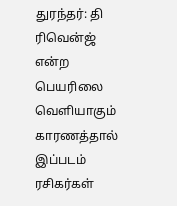துரந்தர்: தி ரிவென்ஜ் என்ற பெயரிலை வெளியாகும் காரணத்தால் இப்படம் ரசிகர்கள்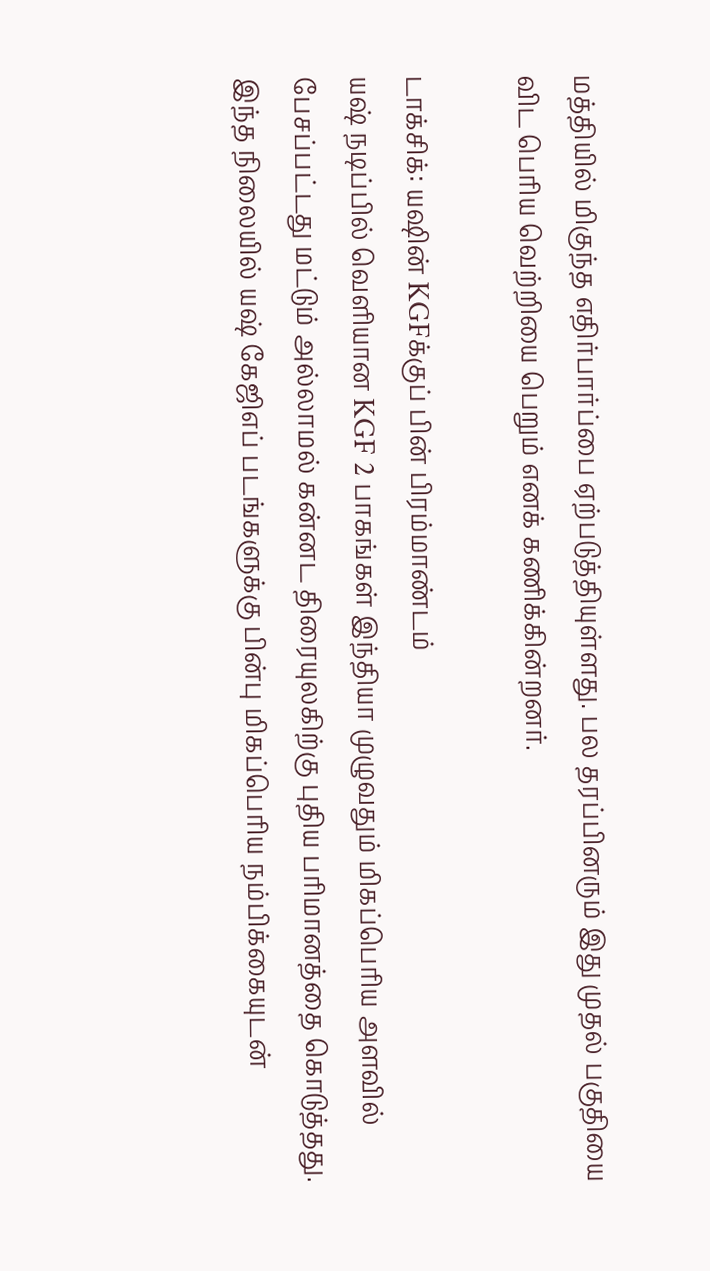மத்தியில் மிகுந்த எதிர்பார்ப்பை ஏற்படுத்தியுள்ளது. பல தரப்பினரும் இது முதல் பகுதியை விட பெரிய வெற்றியை பெறும் எனக் கணிக்கின்றனர்.

டாக்சிக்: யஷின் KGFக்குப் பின் பிரம்மாண்டம்
யஷ் நடிப்பில் வெளியான KGF 2 பாகங்கள் இந்தியா முழுவதும் மிகப்பெரிய அளவில் பேசப்பட்டது மட்டும் அல்லாமல் கன்னட திரையுலகிற்கு புதிய பரிமானத்தை கொடுத்தது. இந்த நிலையில் யஷ் கேஜிஎப் படங்களுக்கு பின்பு மிகப்பெரிய நம்பிக்கையுடன்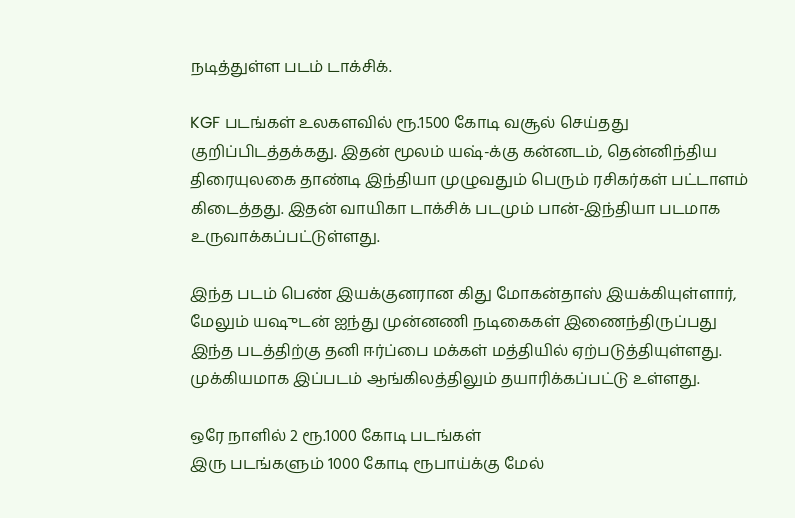நடித்துள்ள படம் டாக்சிக்.

KGF படங்கள் உலகளவில் ரூ.1500 கோடி வசூல் செய்தது குறிப்பிடத்தக்கது. இதன் மூலம் யஷ்-க்கு கன்னடம், தென்னிந்திய திரையுலகை தாண்டி இந்தியா முழுவதும் பெரும் ரசிகர்கள் பட்டாளம் கிடைத்தது. இதன் வாயிகா டாக்சிக் படமும் பான்-இந்தியா படமாக உருவாக்கப்பட்டுள்ளது.

இந்த படம் பெண் இயக்குனரான கிது மோகன்தாஸ் இயக்கியுள்ளார், மேலும் யஷுடன் ஐந்து முன்னணி நடிகைகள் இணைந்திருப்பது இந்த படத்திற்கு தனி ஈர்ப்பை மக்கள் மத்தியில் ஏற்படுத்தியுள்ளது. முக்கியமாக இப்படம் ஆங்கிலத்திலும் தயாரிக்கப்பட்டு உள்ளது.

ஒரே நாளில் 2 ரூ.1000 கோடி படங்கள்
இரு படங்களும் 1000 கோடி ரூபாய்க்கு மேல்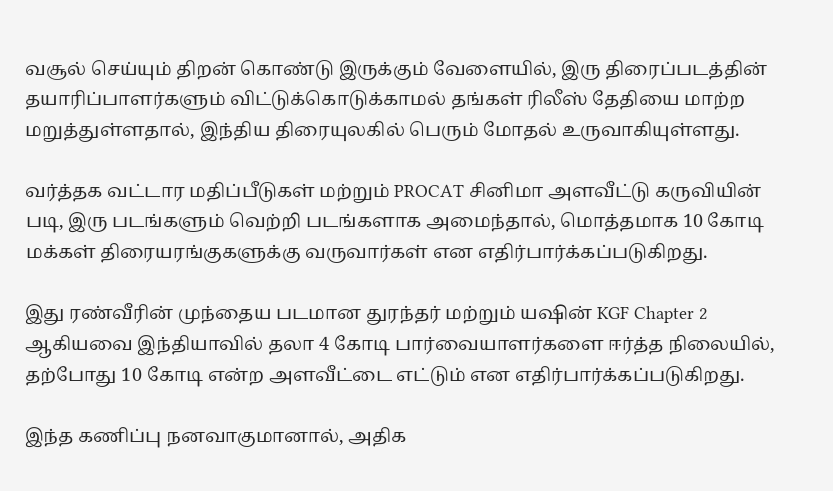வசூல் செய்யும் திறன் கொண்டு இருக்கும் வேளையில், இரு திரைப்படத்தின் தயாரிப்பாளர்களும் விட்டுக்கொடுக்காமல் தங்கள் ரிலீஸ் தேதியை மாற்ற மறுத்துள்ளதால், இந்திய திரையுலகில் பெரும் மோதல் உருவாகியுள்ளது.

வர்த்தக வட்டார மதிப்பீடுகள் மற்றும் PROCAT சினிமா அளவீட்டு கருவியின் படி, இரு படங்களும் வெற்றி படங்களாக அமைந்தால், மொத்தமாக 10 கோடி மக்கள் திரையரங்குகளுக்கு வருவார்கள் என எதிர்பார்க்கப்படுகிறது.

இது ரண்வீரின் முந்தைய படமான துரந்தர் மற்றும் யஷின் KGF Chapter 2 ஆகியவை இந்தியாவில் தலா 4 கோடி பார்வையாளர்களை ஈர்த்த நிலையில், தற்போது 10 கோடி என்ற அளவீட்டை எட்டும் என எதிர்பார்க்கப்படுகிறது.

இந்த கணிப்பு நனவாகுமானால், அதிக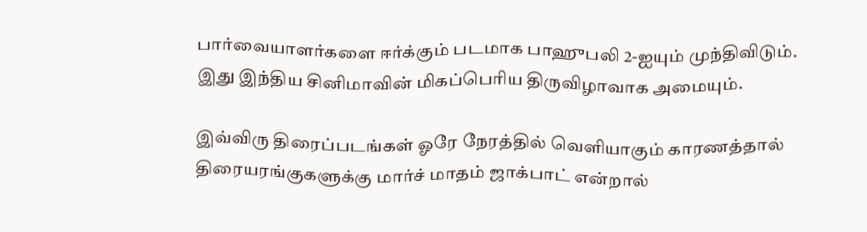பார்வையாளர்களை ஈர்க்கும் படமாக பாஹுபலி 2-ஐயும் முந்திவிடும். இது இந்திய சினிமாவின் மிகப்பெரிய திருவிழாவாக அமையும்.

இவ்விரு திரைப்படங்கள் ஓரே நேரத்தில் வெளியாகும் காரணத்தால் திரையரங்குகளுக்கு மார்ச் மாதம் ஜாக்பாட் என்றால்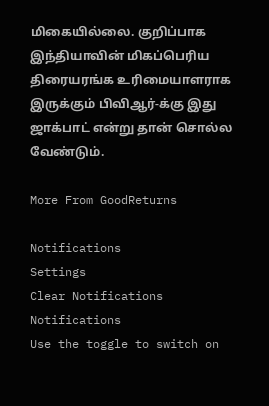மிகையில்லை. குறிப்பாக இந்தியாவின் மிகப்பெரிய திரையரங்க உரிமையாளராக இருக்கும் பிவிஆர்-க்கு இது ஜாக்பாட் என்று தான் சொல்ல வேண்டும்.

More From GoodReturns

Notifications
Settings
Clear Notifications
Notifications
Use the toggle to switch on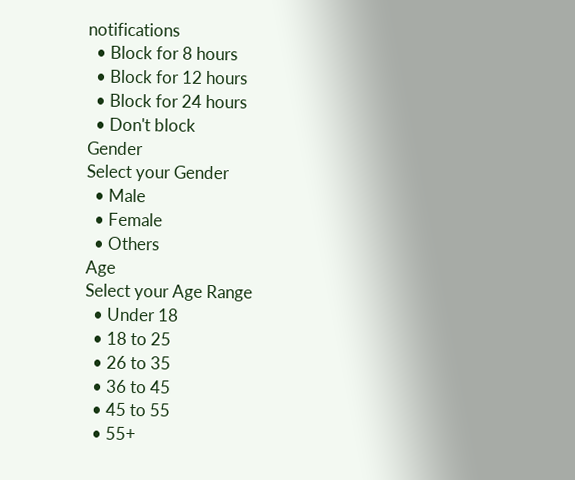notifications
  • Block for 8 hours
  • Block for 12 hours
  • Block for 24 hours
  • Don't block
Gender
Select your Gender
  • Male
  • Female
  • Others
Age
Select your Age Range
  • Under 18
  • 18 to 25
  • 26 to 35
  • 36 to 45
  • 45 to 55
  • 55+